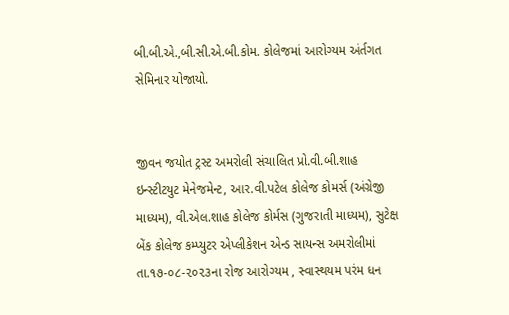બી.બી.એ.,બી.સી.એ.બી.કોમ. કોલેજમાં આરોગ્યમ અંર્તગત સેમિનાર યોજાયો.


જીવન જયોત ટ્રસ્ટ અમરોલી સંચાલિત પ્રો.વી.બી.શાહ ઇન્સ્ટીટયુટ મેનેજમેન્ટ, આર.વી.પટેલ કોલેજ કોમર્સ (અંગ્રેજી માધ્યમ), વી.એલ.શાહ કોલેજ કોર્મસ (ગુજરાતી માધ્યમ), સુટેક્ષ બેંક કોલેજ કમ્પ્યુટર એપ્લીકેશન એન્ડ સાયન્સ અમરોલીમાં તા.૧૭-૦૮-૨૦૨૩ના રોજ આરોગ્યમ , સ્વાસ્થયમ પરંમ ધન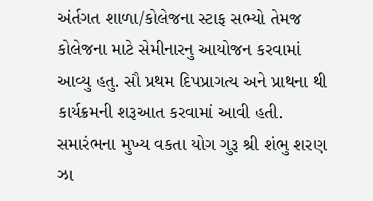અંર્તગત શાળા/કોલેજના સ્ટાફ સભ્યો તેમજ કોલેજના માટે સેમીનારનુ આયોજન કરવામાં આવ્યુ હતુ. સૌ પ્રથમ દિપપ્રાગત્ય અને પ્રાથના થી કાર્યક્રમની શરૂઆત કરવામાં આવી હતી. સમારંભના મુખ્ય વકતા યોગ ગુરૂ શ્રી શંભુ શરણ ઝા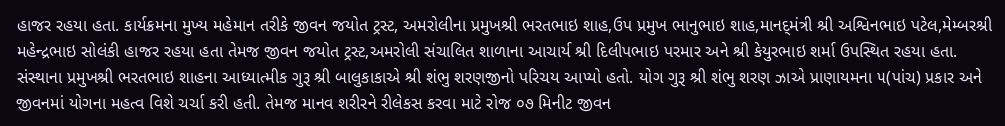હાજર રહયા હતા. કાર્યક્રમના મુખ્ય મહેમાન તરીકે જીવન જયોત ટ્રસ્ટ, અમરોલીના પ્રમુખશ્રી ભરતભાઇ શાહ,ઉપ પ્રમુખ ભાનુભાઇ શાહ,માનદ્‌મંત્રી શ્રી અશ્વિનભાઇ પટેલ,મેમ્બરશ્રી મહેન્દ્રભાઇ સોલંકી હાજર રહયા હતા તેમજ જીવન જયોત ટ્રસ્ટ,અમરોલી સંચાલિત શાળાના આચાર્ય શ્રી દિલીપભાઇ પરમાર અને શ્રી કેયુરભાઇ શર્મા ઉપસ્થિત રહયા હતા. સંસ્થાના પ્રમુખશ્રી ભરતભાઇ શાહના આધ્યાત્મીક ગુરૂ શ્રી બાલુકાકાએ શ્રી શંભુ શરણજીનો પરિચય આપ્યો હતો. યોગ ગુરૂ શ્રી શંભુ શરણ ઝાએ પ્રાણાયમના ૫(પાંચ) પ્રકાર અને જીવનમાં યોગના મહત્વ વિશે ચર્ચા કરી હતી. તેમજ માનવ શરીરને રીલેકસ કરવા માટે રોજ ૦૭ મિનીટ જીવન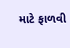માટે ફાળવી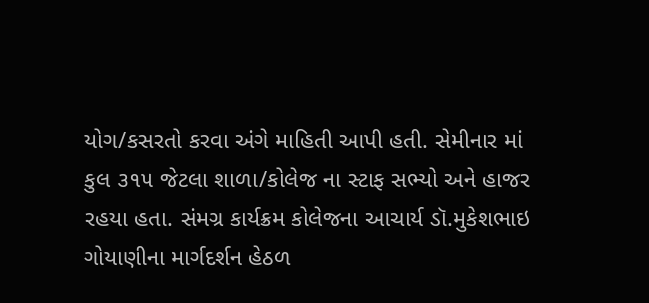યોગ/કસરતો કરવા અંગે માહિતી આપી હતી. સેમીનાર માં કુલ ૩૧૫ જેટલા શાળા/કોલેજ ના સ્ટાફ સભ્યો અને હાજર રહયા હતા. સંમગ્ર કાર્યક્રમ કોલેજના આચાર્ય ડૉ.મુકેશભાઇ ગોયાણીના માર્ગદર્શન હેઠળ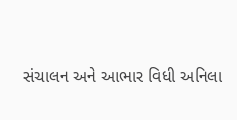સંચાલન અને આભાર વિધી અનિલા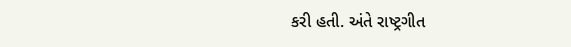કરી હતી. અંતે રાષ્ટ્રગીત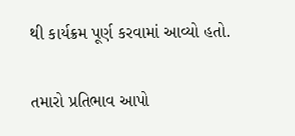થી કાર્યક્રમ પૂર્ણ કરવામાં આવ્યો હતો.

તમારો પ્રતિભાવ આપો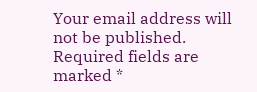Your email address will not be published. Required fields are marked *